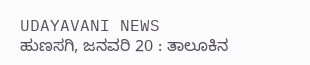UDAYAVANI NEWS
ಹುಣಸಗಿ, ಜನವರಿ 20 : ತಾಲೂಕಿನ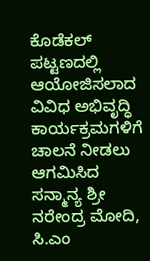ಕೊಡೆಕಲ್ ಪಟ್ಟಣದಲ್ಲಿ ಆಯೋಜಿಸಲಾದ ವಿವಿಧ ಅಭಿವೃದ್ಧಿ ಕಾರ್ಯಕ್ರಮಗಳಿಗೆ ಚಾಲನೆ ನೀಡಲು ಆಗಮಿಸಿದ ಸನ್ಮಾನ್ಯ ಶ್ರೀ ನರೇಂದ್ರ ಮೋದಿ, ಸಿ.ಎಂ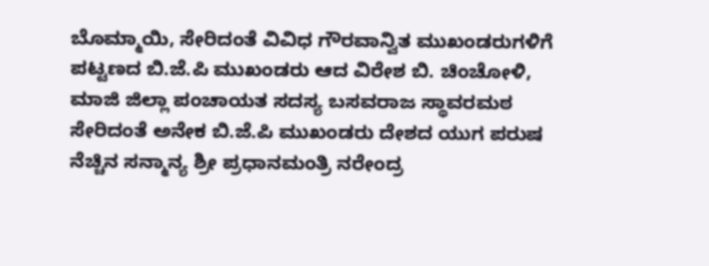ಬೊಮ್ಮಾಯಿ, ಸೇರಿದಂತೆ ವಿವಿಧ ಗೌರವಾನ್ವಿತ ಮುಖಂಡರುಗಳಿಗೆ ಪಟ್ಟಣದ ಬಿ.ಜೆ.ಪಿ ಮುಖಂಡರು ಆದ ವಿರೇಶ ಬಿ. ಚಿಂಚೋಳಿ, ಮಾಜಿ ಜಿಲ್ಲಾ ಪಂಚಾಯತ ಸದಸ್ಯ ಬಸವರಾಜ ಸ್ಥಾವರಮಠ ಸೇರಿದಂತೆ ಅನೇಕ ಬಿ.ಜೆ.ಪಿ ಮುಖಂಡರು ದೇಶದ ಯುಗ ಪರುಷ ನೆಚ್ಚಿನ ಸನ್ಮಾನ್ಯ ಶ್ರೀ ಪ್ರಧಾನಮಂತ್ರಿ ನರೇಂದ್ರ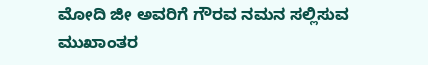ಮೋದಿ ಜೀ ಅವರಿಗೆ ಗೌರವ ನಮನ ಸಲ್ಲಿಸುವ ಮುಖಾಂತರ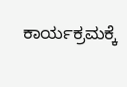ಕಾರ್ಯಕ್ರಮಕ್ಕೆ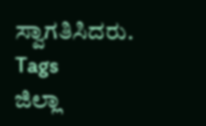ಸ್ವಾಗತಿಸಿದರು.
Tags
ಜಿಲ್ಲಾ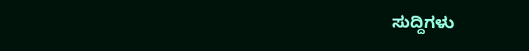ಸುದ್ದಿಗಳು